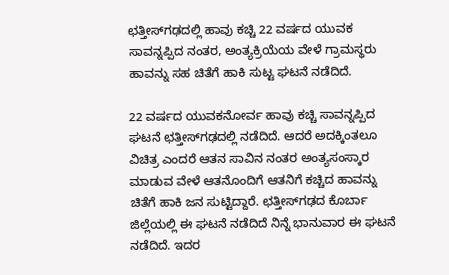ಛತ್ತೀಸ್‌ಗಢದಲ್ಲಿ ಹಾವು ಕಚ್ಚಿ 22 ವರ್ಷದ ಯುವಕ ಸಾವನ್ನಪ್ಪಿದ ನಂತರ, ಅಂತ್ಯಕ್ರಿಯೆಯ ವೇಳೆ ಗ್ರಾಮಸ್ಥರು ಹಾವನ್ನು ಸಹ ಚಿತೆಗೆ ಹಾಕಿ ಸುಟ್ಟ ಘಟನೆ ನಡೆದಿದೆ.

22 ವರ್ಷದ ಯುವಕನೋರ್ವ ಹಾವು ಕಚ್ಚಿ ಸಾವನ್ನಪ್ಪಿದ ಘಟನೆ ಛತ್ತೀಸ್‌ಗಢದಲ್ಲಿ ನಡೆದಿದೆ. ಆದರೆ ಅದಕ್ಕಿಂತಲೂ ವಿಚಿತ್ರ ಎಂದರೆ ಆತನ ಸಾವಿನ ನಂತರ ಅಂತ್ಯಸಂಸ್ಕಾರ ಮಾಡುವ ವೇಳೆ ಆತನೊಂದಿಗೆ ಆತನಿಗೆ ಕಚ್ಚಿದ ಹಾವನ್ನು ಚಿತೆಗೆ ಹಾಕಿ ಜನ ಸುಟ್ಟಿದ್ದಾರೆ. ಛತ್ತೀಸ್‌ಗಢದ ಕೊರ್ಬಾ ಜಿಲ್ಲೆಯಲ್ಲಿ ಈ ಘಟನೆ ನಡೆದಿದೆ ನಿನ್ನೆ ಭಾನುವಾರ ಈ ಘಟನೆ ನಡೆದಿದೆ. ಇದರ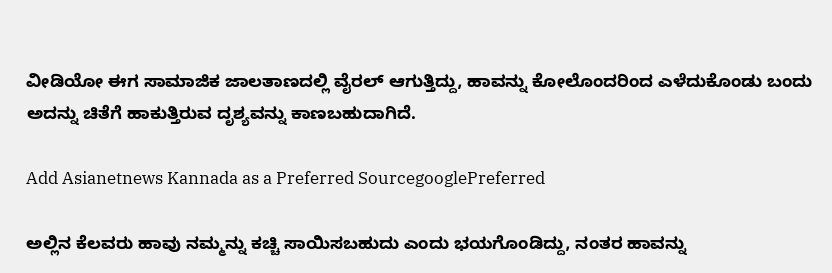ವೀಡಿಯೋ ಈಗ ಸಾಮಾಜಿಕ ಜಾಲತಾಣದಲ್ಲಿ ವೈರಲ್ ಆಗುತ್ತಿದ್ದು, ಹಾವನ್ನು ಕೋಲೊಂದರಿಂದ ಎಳೆದುಕೊಂಡು ಬಂದು ಅದನ್ನು ಚಿತೆಗೆ ಹಾಕುತ್ತಿರುವ ದೃಶ್ಯವನ್ನು ಕಾಣಬಹುದಾಗಿದೆ.

Add Asianetnews Kannada as a Preferred SourcegooglePreferred

ಅಲ್ಲಿನ ಕೆಲವರು ಹಾವು ನಮ್ಮನ್ನು ಕಚ್ಚಿ ಸಾಯಿಸಬಹುದು ಎಂದು ಭಯಗೊಂಡಿದ್ದು, ನಂತರ ಹಾವನ್ನು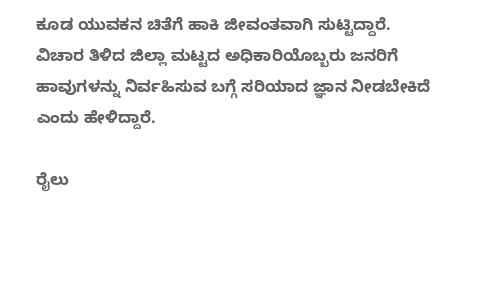ಕೂಡ ಯುವಕನ ಚಿತೆಗೆ ಹಾಕಿ ಜೀವಂತವಾಗಿ ಸುಟ್ಟಿದ್ದಾರೆ. ವಿಚಾರ ತಿಳಿದ ಜಿಲ್ಲಾ ಮಟ್ಟದ ಅಧಿಕಾರಿಯೊಬ್ಬರು ಜನರಿಗೆ ಹಾವುಗಳನ್ನು ನಿರ್ವಹಿಸುವ ಬಗ್ಗೆ ಸರಿಯಾದ ಜ್ಞಾನ ನೀಡಬೇಕಿದೆ ಎಂದು ಹೇಳಿದ್ದಾರೆ.

ರೈಲು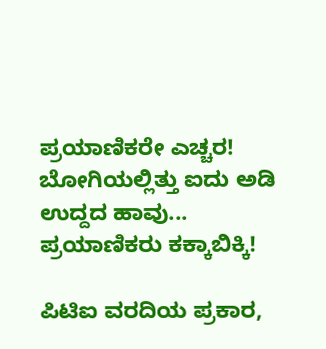ಪ್ರಯಾಣಿಕರೇ ಎಚ್ಚರ! ಬೋಗಿಯಲ್ಲಿತ್ತು ಐದು ಅಡಿ ಉದ್ದದ ಹಾವು... ಪ್ರಯಾಣಿಕರು ಕಕ್ಕಾಬಿಕ್ಕಿ!

ಪಿಟಿಐ ವರದಿಯ ಪ್ರಕಾರ,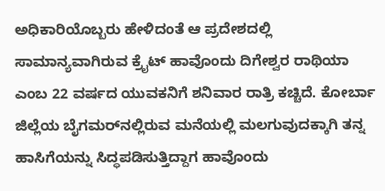ಅಧಿಕಾರಿಯೊಬ್ಬರು ಹೇಳಿದಂತೆ ಆ ಪ್ರದೇಶದಲ್ಲಿ ಸಾಮಾನ್ಯವಾಗಿರುವ ಕ್ರೈಟ್ ಹಾವೊಂದು ದಿಗೇಶ್ವರ ರಾಥಿಯಾ ಎಂಬ 22 ವರ್ಷದ ಯುವಕನಿಗೆ ಶನಿವಾರ ರಾತ್ರಿ ಕಚ್ಚಿದೆ. ಕೋರ್ಬಾ ಜಿಲ್ಲೆಯ ಬೈಗಮರ್‌ನಲ್ಲಿರುವ ಮನೆಯಲ್ಲಿ ಮಲಗುವುದಕ್ಕಾಗಿ ತನ್ನ ಹಾಸಿಗೆಯನ್ನು ಸಿದ್ಧಪಡಿಸುತ್ತಿದ್ದಾಗ ಹಾವೊಂದು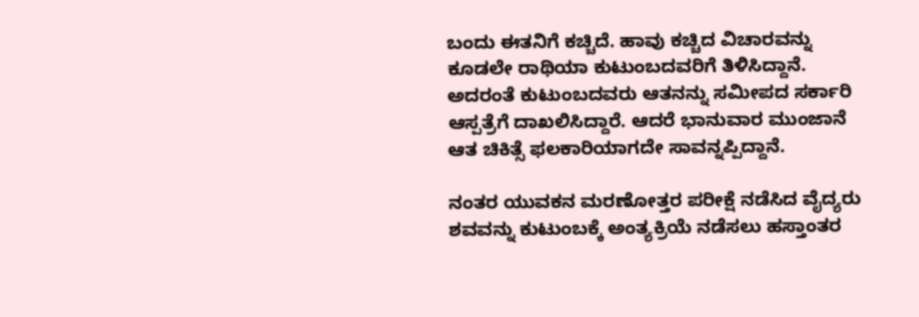ಬಂದು ಈತನಿಗೆ ಕಚ್ಚಿದೆ. ಹಾವು ಕಚ್ಚಿದ ವಿಚಾರವನ್ನು ಕೂಡಲೇ ರಾಥಿಯಾ ಕುಟುಂಬದವರಿಗೆ ತಿಳಿಸಿದ್ದಾನೆ. ಅದರಂತೆ ಕುಟುಂಬದವರು ಆತನನ್ನು ಸಮೀಪದ ಸರ್ಕಾರಿ ಆಸ್ಪತ್ರೆಗೆ ದಾಖಲಿಸಿದ್ದಾರೆ. ಆದರೆ ಭಾನುವಾರ ಮುಂಜಾನೆ ಆತ ಚಿಕಿತ್ಸೆ ಫಲಕಾರಿಯಾಗದೇ ಸಾವನ್ನಪ್ಪಿದ್ದಾನೆ.

ನಂತರ ಯುವಕನ ಮರಣೋತ್ತರ ಪರೀಕ್ಷೆ ನಡೆಸಿದ ವೈದ್ಯರು ಶವವನ್ನು ಕುಟುಂಬಕ್ಕೆ ಅಂತ್ಯಕ್ರಿಯೆ ನಡೆಸಲು ಹಸ್ತಾಂತರ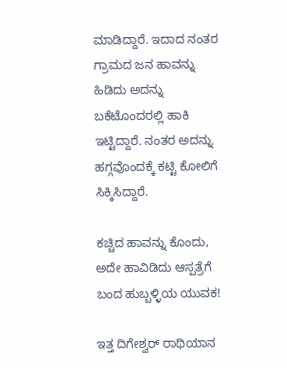ಮಾಡಿದ್ದಾರೆ. ಇದಾದ ನಂತರ ಗ್ರಾಮದ ಜನ ಹಾವನ್ನು ಹಿಡಿದು ಅದನ್ನು ಬಕೆಟೊಂದರಲ್ಲಿ ಹಾಕಿ ಇಟ್ಟಿದ್ದಾರೆ. ನಂತರ ಅದನ್ನು ಹಗ್ಗವೊಂದಕ್ಕೆ ಕಟ್ಟಿ ಕೋಲಿಗೆ ಸಿಕ್ಕಿಸಿದ್ದಾರೆ.

ಕಚ್ಚಿದ ಹಾವನ್ನು ಕೊಂದು, ಅದೇ ಹಾವಿಡಿದು ಆಸ್ಪತ್ರೆಗೆ ಬಂದ ಹುಬ್ಬಳ್ಳಿಯ ಯುವಕ!

ಇತ್ತ ದಿಗೇಶ್ವರ್ ರಾಥಿಯಾನ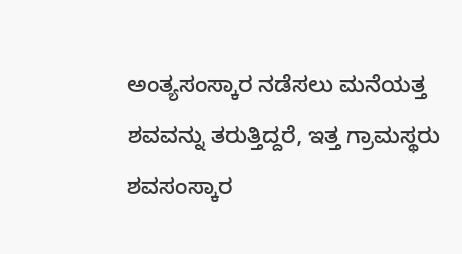ಅಂತ್ಯಸಂಸ್ಕಾರ ನಡೆಸಲು ಮನೆಯತ್ತ ಶವವನ್ನು ತರುತ್ತಿದ್ದರೆ, ಇತ್ತ ಗ್ರಾಮಸ್ಥರು ಶವಸಂಸ್ಕಾರ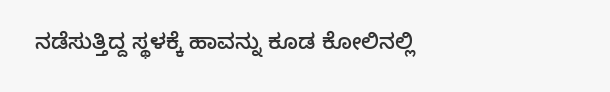ನಡೆಸುತ್ತಿದ್ದ ಸ್ಥಳಕ್ಕೆ ಹಾವನ್ನು ಕೂಡ ಕೋಲಿನಲ್ಲಿ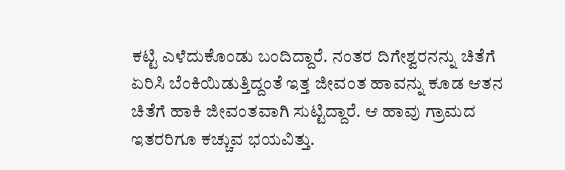ಕಟ್ಟಿ ಎಳೆದುಕೊಂಡು ಬಂದಿದ್ದಾರೆ. ನಂತರ ದಿಗೇಶ್ವರನನ್ನು ಚಿತೆಗೆ ಏರಿಸಿ ಬೆಂಕಿಯಿಡುತ್ತಿದ್ದಂತೆ ಇತ್ತ ಜೀವಂತ ಹಾವನ್ನು ಕೂಡ ಆತನ ಚಿತೆಗೆ ಹಾಕಿ ಜೀವಂತವಾಗಿ ಸುಟ್ಟಿದ್ದಾರೆ. ಆ ಹಾವು ಗ್ರಾಮದ ಇತರರಿಗೂ ಕಚ್ಚುವ ಭಯವಿತ್ತು.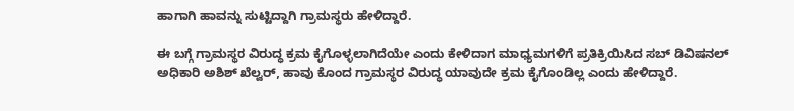ಹಾಗಾಗಿ ಹಾವನ್ನು ಸುಟ್ಟಿದ್ದಾಗಿ ಗ್ರಾಮಸ್ಥರು ಹೇಳಿದ್ದಾರೆ.

ಈ ಬಗ್ಗೆ ಗ್ರಾಮಸ್ಥರ ವಿರುದ್ಧ ಕ್ರಮ ಕೈಗೊಳ್ಳಲಾಗಿದೆಯೇ ಎಂದು ಕೇಳಿದಾಗ ಮಾಧ್ಯಮಗಳಿಗೆ ಪ್ರತಿಕ್ರಿಯಿಸಿದ ಸಬ್ ಡಿವಿಷನಲ್ ಅಧಿಕಾರಿ ಅಶಿಶ್ ಖೆಲ್ವರ್‌, ಹಾವು ಕೊಂದ ಗ್ರಾಮಸ್ಥರ ವಿರುದ್ಧ ಯಾವುದೇ ಕ್ರಮ ಕೈಗೊಂಡಿಲ್ಲ ಎಂದು ಹೇಳಿದ್ದಾರೆ.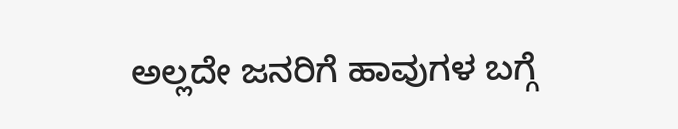ಅಲ್ಲದೇ ಜನರಿಗೆ ಹಾವುಗಳ ಬಗ್ಗೆ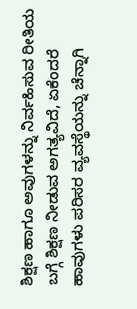ಶಿಕ್ಷಣ ಹಾಗೂ ಅವುಗಳನ್ನು ನಿರ್ವಹಿಸುವ ರೀತಿಯ ಬಗ್ಗೆ ಶಿಕ್ಷಣ ನೀಡುವ ಅಗತ್ಯವಿದೆ, ಏಕೆಂದರೆ ಹಾವುಗಳು ಪರಿಸರ ವ್ಯವಸ್ಥೆಯನ್ನು ಚೆನ್ನಾಗಿ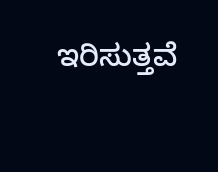ಇರಿಸುತ್ತವೆ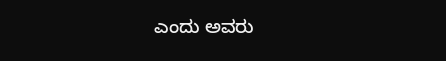ಎಂದು ಅವರು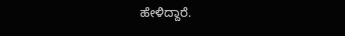ಹೇಳಿದ್ದಾರೆ.